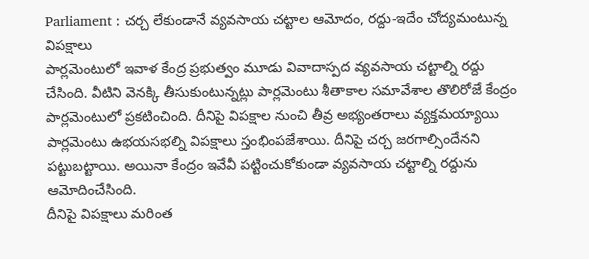Parliament : చర్చ లేకుండానే వ్యవసాయ చట్టాల ఆమోదం, రద్దు-ఇదేం చోద్యమంటున్న విపక్షాలు
పార్లమెంటులో ఇవాళ కేంద్ర ప్రభుత్వం మూడు వివాదాస్పద వ్యవసాయ చట్టాల్ని రద్దు చేసింది. వీటిని వెనక్కి తీసుకుంటున్నట్లు పార్లమెంటు శీతాకాల సమావేశాల తొలిరోజే కేంద్రం పార్లమెంటులో ప్రకటించింది. దీనిపై విపక్షాల నుంచి తీవ్ర అభ్యంతరాలు వ్యక్తమయ్యాయి పార్లమెంటు ఉభయసభల్ని విపక్షాలు స్తంభింపజేశాయి. దీనిపై చర్చ జరగాల్సిందేనని పట్టుబట్టాయి. అయినా కేంద్రం ఇవేవీ పట్టించుకోకుండా వ్యవసాయ చట్టాల్ని రద్దును ఆమోదించేసింది.
దీనిపై విపక్షాలు మరింత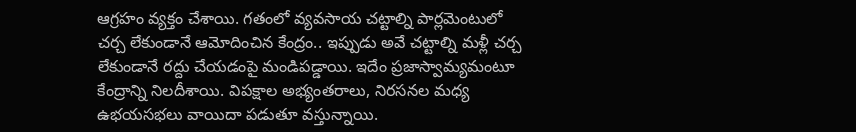ఆగ్రహం వ్యక్తం చేశాయి. గతంలో వ్యవసాయ చట్టాల్ని పార్లమెంటులో చర్చ లేకుండానే ఆమోదించిన కేంద్రం.. ఇప్పుడు అవే చట్టాల్ని మళ్లీ చర్చ లేకుండానే రద్దు చేయడంపై మండిపడ్డాయి. ఇదేం ప్రజాస్వామ్యమంటూ కేంద్రాన్ని నిలదీశాయి. విపక్షాల అభ్యంతరాలు, నిరసనల మధ్య ఉభయసభలు వాయిదా పడుతూ వస్తున్నాయి.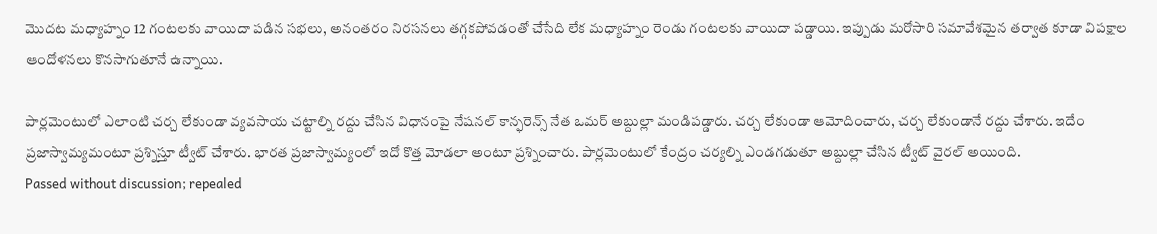మొదట మధ్యాహ్నం 12 గంటలకు వాయిదా పడిన సభలు, అనంతరం నిరసనలు తగ్గకపోవడంతో చేసేది లేక మధ్యాహ్నం రెండు గంటలకు వాయిదా పడ్డాయి. ఇప్పుడు మరోసారి సమావేశమైన తర్వాత కూడా విపక్షాల ఆందోళనలు కొనసాగుతూనే ఉన్నాయి.

పార్లమెంటులో ఎలాంటి చర్చ లేకుండా వ్యవసాయ చట్టాల్ని రద్దు చేసిన విధానంపై నేషనల్ కాన్ఫరెన్స్ నేత ఒమర్ అబ్దుల్లా మండిపడ్డారు. చర్చ లేకుండా ఆమోదించారు, చర్చ లేకుండానే రద్దు చేశారు. ఇదేం ప్రజాస్వామ్యమంటూ ప్రశ్నిస్తూ ట్వీట్ చేశారు. భారత ప్రజాస్వామ్యంలో ఇదో కొత్త మోడలా అంటూ ప్రశ్నించారు. పార్లమెంటులో కేంద్రం చర్యల్ని ఎండగడుతూ అబ్దుల్లా చేసిన ట్వీట్ వైరల్ అయింది.
Passed without discussion; repealed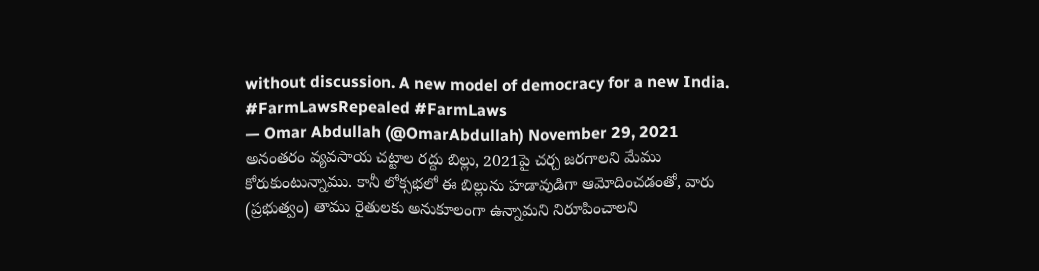without discussion. A new model of democracy for a new India. #FarmLawsRepealed #FarmLaws
— Omar Abdullah (@OmarAbdullah) November 29, 2021
అనంతరం వ్యవసాయ చట్టాల రద్దు బిల్లు, 2021పై చర్చ జరగాలని మేము కోరుకుంటున్నాము. కానీ లోక్సభలో ఈ బిల్లును హడావుడిగా ఆమోదించడంతో, వారు (ప్రభుత్వం) తాము రైతులకు అనుకూలంగా ఉన్నామని నిరూపించాలని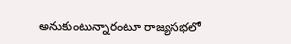అనుకుంటున్నారంటూ రాజ్యసభలో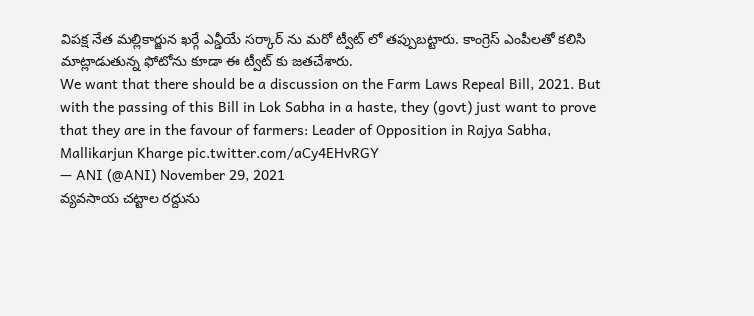విపక్ష నేత మల్లికార్జున ఖర్గే ఎన్డీయే సర్కార్ ను మరో ట్వీట్ లో తప్పుబట్టారు. కాంగ్రెస్ ఎంపీలతో కలిసి మాట్లాడుతున్న ఫోటోను కూడా ఈ ట్వీట్ కు జతచేశారు.
We want that there should be a discussion on the Farm Laws Repeal Bill, 2021. But with the passing of this Bill in Lok Sabha in a haste, they (govt) just want to prove that they are in the favour of farmers: Leader of Opposition in Rajya Sabha, Mallikarjun Kharge pic.twitter.com/aCy4EHvRGY
— ANI (@ANI) November 29, 2021
వ్యవసాయ చట్టాల రద్దును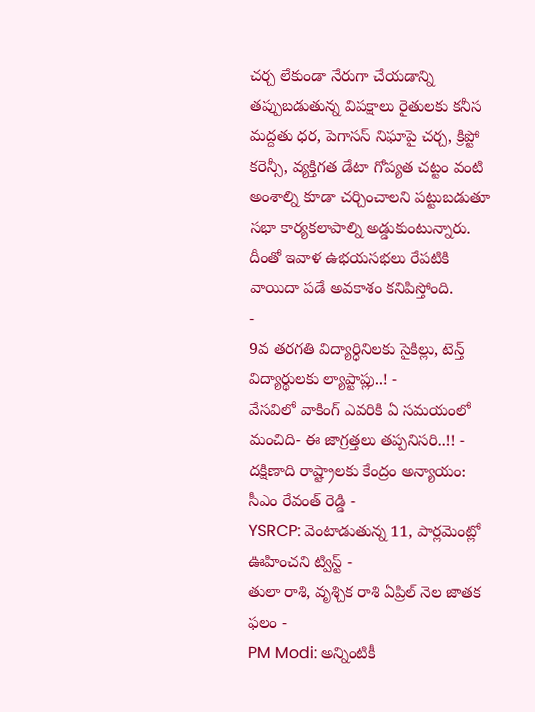చర్చ లేకుండా నేరుగా చేయడాన్ని తప్పుబడుతున్న విపక్షాలు రైతులకు కనీస మద్దతు ధర, పెగాసస్ నిఘాపై చర్చ, క్రిప్టో కరెన్సీ, వ్యక్తిగత డేటా గోప్యత చట్టం వంటి అంశాల్ని కూడా చర్చించాలని పట్టుబడుతూ సభా కార్యకలాపాల్ని అడ్డుకుంటున్నారు. దీంతో ఇవాళ ఉభయసభలు రేపటికి వాయిదా పడే అవకాశం కనిపిస్తోంది.
-
9వ తరగతి విద్యార్ధినిలకు సైకిల్లు, టెన్త్ విద్యార్థులకు ల్యాప్టాప్లు..! -
వేసవిలో వాకింగ్ ఎవరికి ఏ సమయంలో మంచిది- ఈ జాగ్రత్తలు తప్పనిసరి..!! -
దక్షిణాది రాష్ట్రాలకు కేంద్రం అన్యాయం: సీఎం రేవంత్ రెడ్డి -
YSRCP: వెంటాడుతున్న 11, పార్లమెంట్లో ఊహించని ట్విస్ట్ -
తులా రాశి, వృశ్చిక రాశి ఏప్రిల్ నెల జాతక ఫలం -
PM Modi: అన్నింటికీ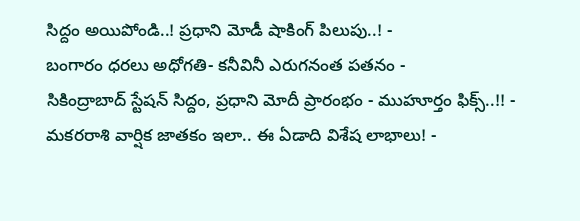సిద్దం అయిపోండి..! ప్రధాని మోడీ షాకింగ్ పిలుపు..! -
బంగారం ధరలు అధోగతి- కనీవినీ ఎరుగనంత పతనం -
సికింద్రాబాద్ స్టేషన్ సిద్దం, ప్రధాని మోదీ ప్రారంభం - ముహూర్తం ఫిక్స్..!! -
మకరరాశి వార్షిక జాతకం ఇలా.. ఈ ఏడాది విశేష లాభాలు! -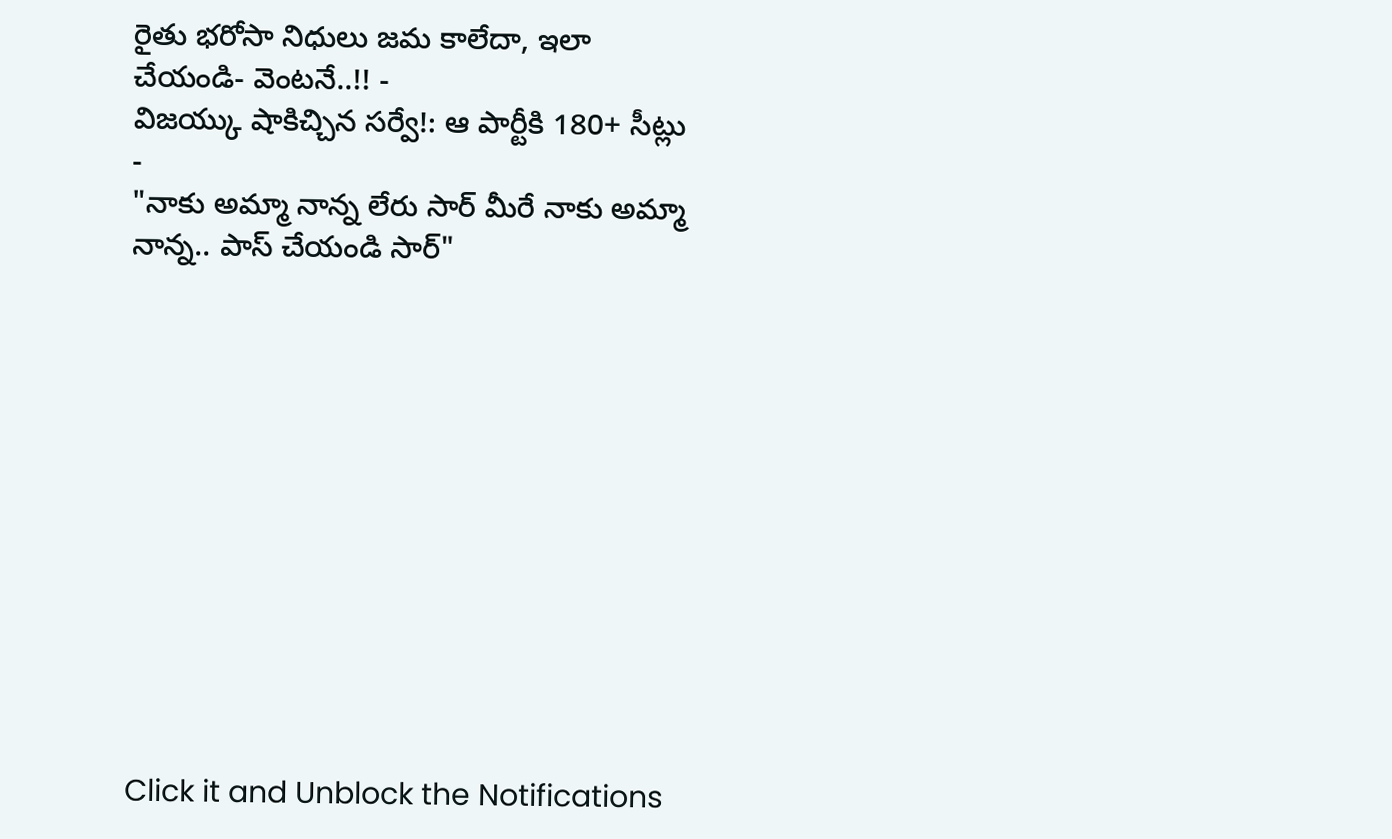రైతు భరోసా నిధులు జమ కాలేదా, ఇలా చేయండి- వెంటనే..!! -
విజయ్కు షాకిచ్చిన సర్వే!: ఆ పార్టీకి 180+ సీట్లు -
"నాకు అమ్మా నాన్న లేరు సార్ మీరే నాకు అమ్మా నాన్న.. పాస్ చేయండి సార్"












Click it and Unblock the Notifications